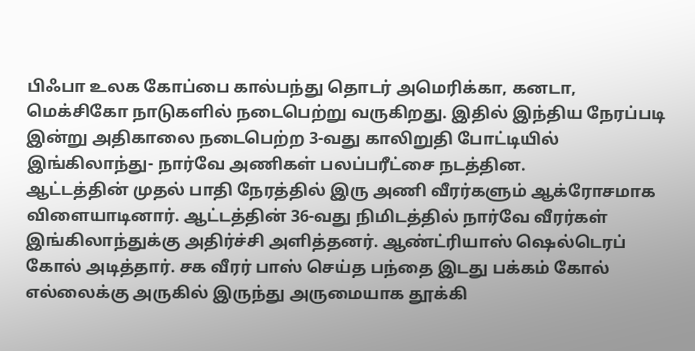பிஃபா உலக கோப்பை கால்பந்து தொடர் அமெரிக்கா, கனடா, மெக்சிகோ நாடுகளில் நடைபெற்று வருகிறது. இதில் இந்திய நேரப்படி இன்று அதிகாலை நடைபெற்ற 3-வது காலிறுதி போட்டியில் இங்கிலாந்து- நார்வே அணிகள் பலப்பரீட்சை நடத்தின.
ஆட்டத்தின் முதல் பாதி நேரத்தில் இரு அணி வீரர்களும் ஆக்ரோசமாக விளையாடினார். ஆட்டத்தின் 36-வது நிமிடத்தில் நார்வே வீரர்கள் இங்கிலாந்துக்கு அதிர்ச்சி அளித்தனர். ஆண்ட்ரியாஸ் ஷெல்டெரப் கோல் அடித்தார். சக வீரர் பாஸ் செய்த பந்தை இடது பக்கம் கோல் எல்லைக்கு அருகில் இருந்து அருமையாக தூக்கி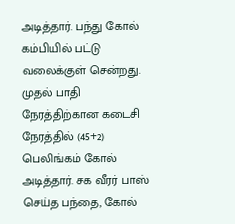அடித்தார். பந்து கோல் கம்பியில் பட்டு வலைக்குள் சென்றது.
முதல் பாதி நேரத்திற்கான கடைசி நேரத்தில் (45+2) பெலிங்கம் கோல் அடித்தார். சக வீரர் பாஸ் செய்த பந்தை, கோல்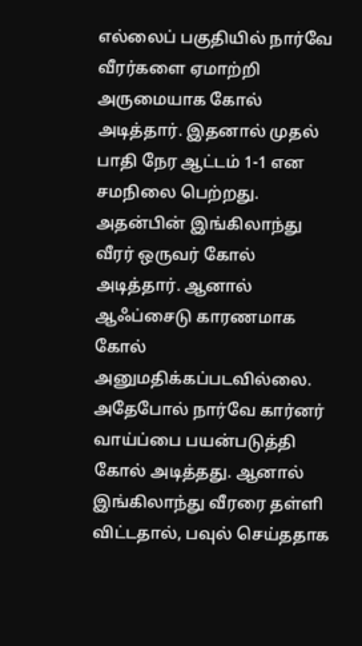எல்லைப் பகுதியில் நார்வே வீரர்களை ஏமாற்றி அருமையாக கோல் அடித்தார். இதனால் முதல் பாதி நேர ஆட்டம் 1-1 என சமநிலை பெற்றது.
அதன்பின் இங்கிலாந்து வீரர் ஒருவர் கோல் அடித்தார். ஆனால் ஆஃப்சைடு காரணமாக கோல் அனுமதிக்கப்படவில்லை. அதேபோல் நார்வே கார்னர் வாய்ப்பை பயன்படுத்தி கோல் அடித்தது. ஆனால் இங்கிலாந்து வீரரை தள்ளி விட்டதால், பவுல் செய்ததாக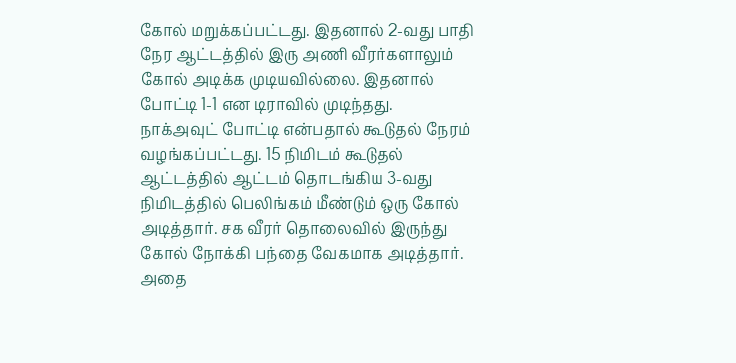கோல் மறுக்கப்பட்டது. இதனால் 2-வது பாதி நேர ஆட்டத்தில் இரு அணி வீரர்களாலும் கோல் அடிக்க முடியவில்லை. இதனால் போட்டி 1-1 என டிராவில் முடிந்தது.
நாக்அவுட் போட்டி என்பதால் கூடுதல் நேரம் வழங்கப்பட்டது. 15 நிமிடம் கூடுதல் ஆட்டத்தில் ஆட்டம் தொடங்கிய 3-வது நிமிடத்தில் பெலிங்கம் மீண்டும் ஒரு கோல் அடித்தார். சக வீரர் தொலைவில் இருந்து கோல் நோக்கி பந்தை வேகமாக அடித்தார். அதை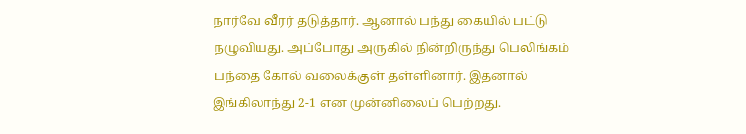நார்வே வீரர் தடுத்தார். ஆனால் பந்து கையில் பட்டு நழுவியது. அப்போது அருகில் நின்றிருந்து பெலிங்கம் பந்தை கோல் வலைக்குள் தள்ளினார். இதனால் இங்கிலாந்து 2-1 என முன்னிலைப் பெற்றது.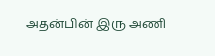அதன்பின் இரு அணி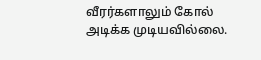வீரர்களாலும் கோல் அடிக்க முடியவில்லை.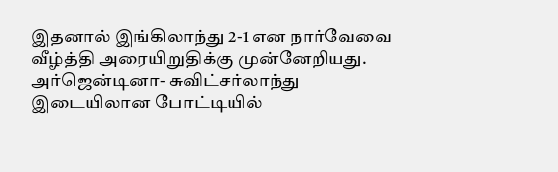இதனால் இங்கிலாந்து 2-1 என நார்வேவை வீழ்த்தி அரையிறுதிக்கு முன்னேறியது.
அர்ஜென்டினா- சுவிட்சர்லாந்து இடையிலான போட்டியில்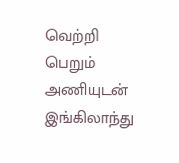வெற்றி பெறும் அணியுடன் இங்கிலாந்து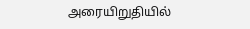அரையிறுதியில்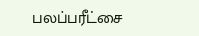பலப்பரீட்சை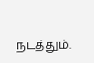நடத்தும்.